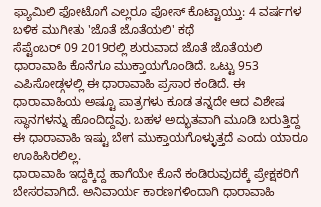ಫ್ಯಾಮಿಲಿ ಫೋಟೊಗೆ ಎಲ್ಲರೂ ಪೋಸ್ ಕೊಟ್ಟಾಯ್ತು: 4 ವರ್ಷಗಳ ಬಳಿಕ ಮುಗೀತು 'ಜೊತೆ ಜೊತೆಯಲಿ' ಕಥೆ
ಸೆಪ್ಟೆಂಬರ್ 09 2019ರಲ್ಲಿ ಶುರುವಾದ ಜೊತೆ ಜೊತೆಯಲಿ ಧಾರಾವಾಹಿ ಕೊನೆಗೂ ಮುಕ್ತಾಯಗೊಂಡಿದೆ. ಒಟ್ಟು 953 ಎಪಿಸೋಡ್ಗಳಲ್ಲಿ ಈ ಧಾರಾವಾಹಿ ಪ್ರಸಾರ ಕಂಡಿದೆ. ಈ ಧಾರಾವಾಹಿಯ ಅಷ್ಟೂ ಪಾತ್ರಗಳು ಕೂಡ ತನ್ನದೇ ಆದ ವಿಶೇಷ ಸ್ಥಾನಗಳನ್ನು ಹೊಂದಿದ್ದವು. ಬಹಳ ಅದ್ಭುತವಾಗಿ ಮೂಡಿ ಬರುತ್ತಿದ್ದ ಈ ಧಾರಾವಾಹಿ ಇಷ್ಟು ಬೇಗ ಮುಕ್ತಾಯಗೊಳ್ಳುತ್ತದೆ ಎಂದು ಯಾರೂ ಊಹಿಸಿರಲಿಲ್ಲ.
ಧಾರಾವಾಹಿ ಇದ್ದಕ್ಕಿದ್ದ ಹಾಗೆಯೇ ಕೊನೆ ಕಂಡಿರುವುದಕ್ಕೆ ಪ್ರೇಕ್ಷಕರಿಗೆ ಬೇಸರವಾಗಿದೆ. ಅನಿವಾರ್ಯ ಕಾರಣಗಳಿಂದಾಗಿ ಧಾರಾವಾಹಿ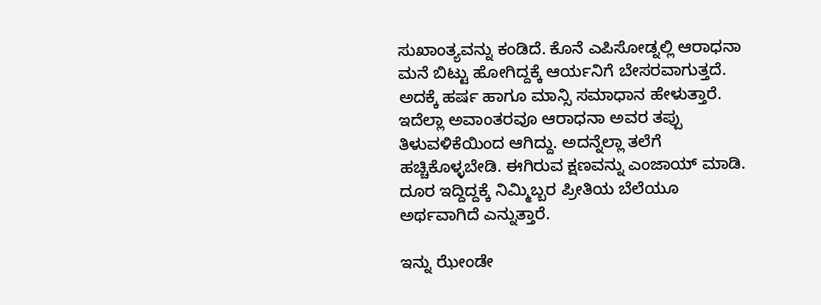ಸುಖಾಂತ್ಯವನ್ನು ಕಂಡಿದೆ. ಕೊನೆ ಎಪಿಸೋಡ್ನಲ್ಲಿ ಆರಾಧನಾ ಮನೆ ಬಿಟ್ಟು ಹೋಗಿದ್ದಕ್ಕೆ ಆರ್ಯನಿಗೆ ಬೇಸರವಾಗುತ್ತದೆ. ಅದಕ್ಕೆ ಹರ್ಷ ಹಾಗೂ ಮಾನ್ಸಿ ಸಮಾಧಾನ ಹೇಳುತ್ತಾರೆ. ಇದೆಲ್ಲಾ ಅವಾಂತರವೂ ಆರಾಧನಾ ಅವರ ತಪ್ಪು ತಿಳುವಳಿಕೆಯಿಂದ ಆಗಿದ್ದು. ಅದನ್ನೆಲ್ಲಾ ತಲೆಗೆ ಹಚ್ಚಿಕೊಳ್ಳಬೇಡಿ. ಈಗಿರುವ ಕ್ಷಣವನ್ನು ಎಂಜಾಯ್ ಮಾಡಿ. ದೂರ ಇದ್ದಿದ್ದಕ್ಕೆ ನಿಮ್ಮಿಬ್ಬರ ಪ್ರೀತಿಯ ಬೆಲೆಯೂ ಅರ್ಥವಾಗಿದೆ ಎನ್ನುತ್ತಾರೆ.

ಇನ್ನು ಝೇಂಡೇ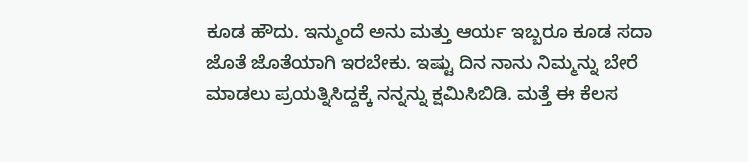ಕೂಡ ಹೌದು. ಇನ್ಮುಂದೆ ಅನು ಮತ್ತು ಆರ್ಯ ಇಬ್ಬರೂ ಕೂಡ ಸದಾ ಜೊತೆ ಜೊತೆಯಾಗಿ ಇರಬೇಕು. ಇಷ್ಟು ದಿನ ನಾನು ನಿಮ್ಮನ್ನು ಬೇರೆ ಮಾಡಲು ಪ್ರಯತ್ನಿಸಿದ್ದಕ್ಕೆ ನನ್ನನ್ನು ಕ್ಷಮಿಸಿಬಿಡಿ. ಮತ್ತೆ ಈ ಕೆಲಸ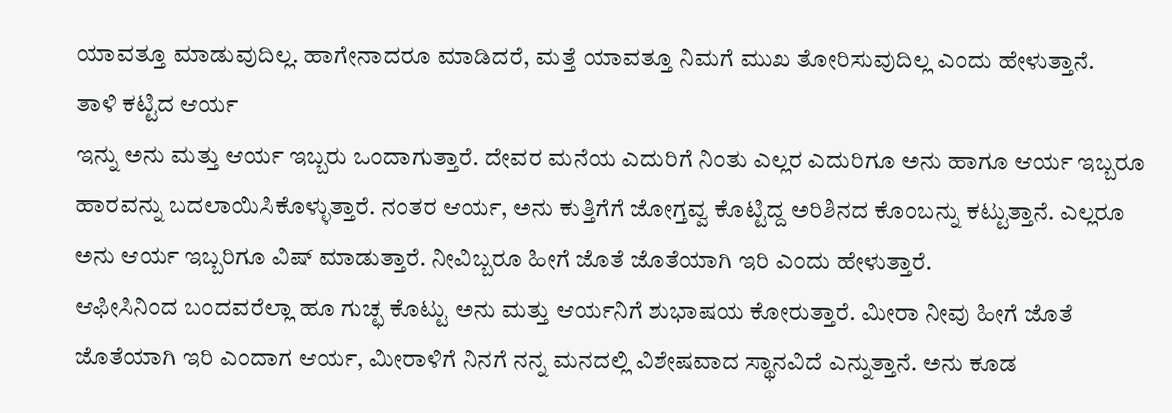ಯಾವತ್ತೂ ಮಾಡುವುದಿಲ್ಲ. ಹಾಗೇನಾದರೂ ಮಾಡಿದರೆ, ಮತ್ತೆ ಯಾವತ್ತೂ ನಿಮಗೆ ಮುಖ ತೋರಿಸುವುದಿಲ್ಲ ಎಂದು ಹೇಳುತ್ತಾನೆ.
ತಾಳಿ ಕಟ್ಟಿದ ಆರ್ಯ
ಇನ್ನು ಅನು ಮತ್ತು ಆರ್ಯ ಇಬ್ಬರು ಒಂದಾಗುತ್ತಾರೆ. ದೇವರ ಮನೆಯ ಎದುರಿಗೆ ನಿಂತು ಎಲ್ಲರ ಎದುರಿಗೂ ಅನು ಹಾಗೂ ಆರ್ಯ ಇಬ್ಬರೂ ಹಾರವನ್ನು ಬದಲಾಯಿಸಿಕೊಳ್ಳುತ್ತಾರೆ. ನಂತರ ಆರ್ಯ, ಅನು ಕುತ್ತಿಗೆಗೆ ಜೋಗ್ತವ್ವ ಕೊಟ್ಟಿದ್ದ ಅರಿಶಿನದ ಕೊಂಬನ್ನು ಕಟ್ಟುತ್ತಾನೆ. ಎಲ್ಲರೂ ಅನು ಆರ್ಯ ಇಬ್ಬರಿಗೂ ವಿಷ್ ಮಾಡುತ್ತಾರೆ. ನೀವಿಬ್ಬರೂ ಹೀಗೆ ಜೊತೆ ಜೊತೆಯಾಗಿ ಇರಿ ಎಂದು ಹೇಳುತ್ತಾರೆ.
ಆಫೀಸಿನಿಂದ ಬಂದವರೆಲ್ಲಾ ಹೂ ಗುಚ್ಛ ಕೊಟ್ಟು ಅನು ಮತ್ತು ಆರ್ಯನಿಗೆ ಶುಭಾಷಯ ಕೋರುತ್ತಾರೆ. ಮೀರಾ ನೀವು ಹೀಗೆ ಜೊತೆ ಜೊತೆಯಾಗಿ ಇರಿ ಎಂದಾಗ ಆರ್ಯ, ಮೀರಾಳಿಗೆ ನಿನಗೆ ನನ್ನ ಮನದಲ್ಲಿ ವಿಶೇಷವಾದ ಸ್ಥಾನವಿದೆ ಎನ್ನುತ್ತಾನೆ. ಅನು ಕೂಡ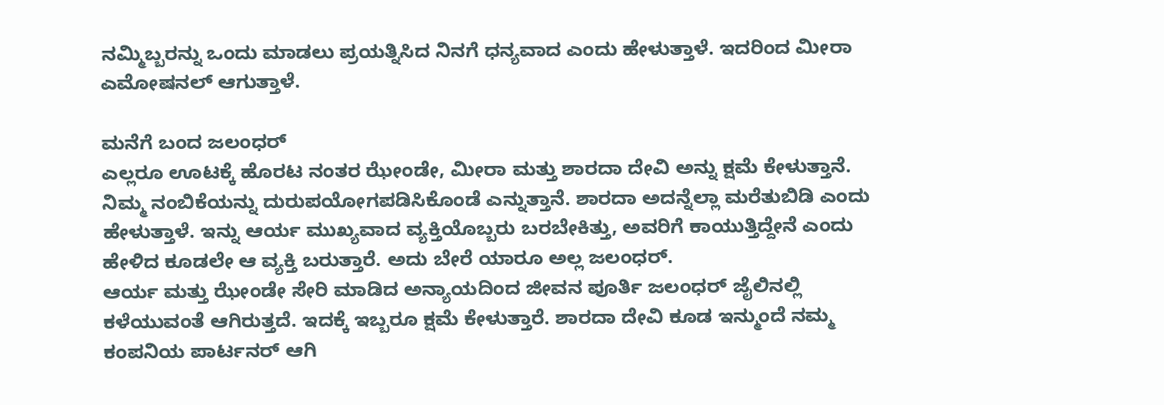ನಮ್ಮಿಬ್ಬರನ್ನು ಒಂದು ಮಾಡಲು ಪ್ರಯತ್ನಿಸಿದ ನಿನಗೆ ಧನ್ಯವಾದ ಎಂದು ಹೇಳುತ್ತಾಳೆ. ಇದರಿಂದ ಮೀರಾ ಎಮೋಷನಲ್ ಆಗುತ್ತಾಳೆ.

ಮನೆಗೆ ಬಂದ ಜಲಂಧರ್
ಎಲ್ಲರೂ ಊಟಕ್ಕೆ ಹೊರಟ ನಂತರ ಝೇಂಡೇ, ಮೀರಾ ಮತ್ತು ಶಾರದಾ ದೇವಿ ಅನ್ನು ಕ್ಷಮೆ ಕೇಳುತ್ತಾನೆ. ನಿಮ್ಮ ನಂಬಿಕೆಯನ್ನು ದುರುಪಯೋಗಪಡಿಸಿಕೊಂಡೆ ಎನ್ನುತ್ತಾನೆ. ಶಾರದಾ ಅದನ್ನೆಲ್ಲಾ ಮರೆತುಬಿಡಿ ಎಂದು ಹೇಳುತ್ತಾಳೆ. ಇನ್ನು ಆರ್ಯ ಮುಖ್ಯವಾದ ವ್ಯಕ್ತಿಯೊಬ್ಬರು ಬರಬೇಕಿತ್ತು, ಅವರಿಗೆ ಕಾಯುತ್ತಿದ್ದೇನೆ ಎಂದು ಹೇಳಿದ ಕೂಡಲೇ ಆ ವ್ಯಕ್ತಿ ಬರುತ್ತಾರೆ. ಅದು ಬೇರೆ ಯಾರೂ ಅಲ್ಲ ಜಲಂಧರ್.
ಆರ್ಯ ಮತ್ತು ಝೇಂಡೇ ಸೇರಿ ಮಾಡಿದ ಅನ್ಯಾಯದಿಂದ ಜೀವನ ಪೂರ್ತಿ ಜಲಂಧರ್ ಜೈಲಿನಲ್ಲಿ ಕಳೆಯುವಂತೆ ಆಗಿರುತ್ತದೆ. ಇದಕ್ಕೆ ಇಬ್ಬರೂ ಕ್ಷಮೆ ಕೇಳುತ್ತಾರೆ. ಶಾರದಾ ದೇವಿ ಕೂಡ ಇನ್ಮುಂದೆ ನಮ್ಮ ಕಂಪನಿಯ ಪಾರ್ಟನರ್ ಆಗಿ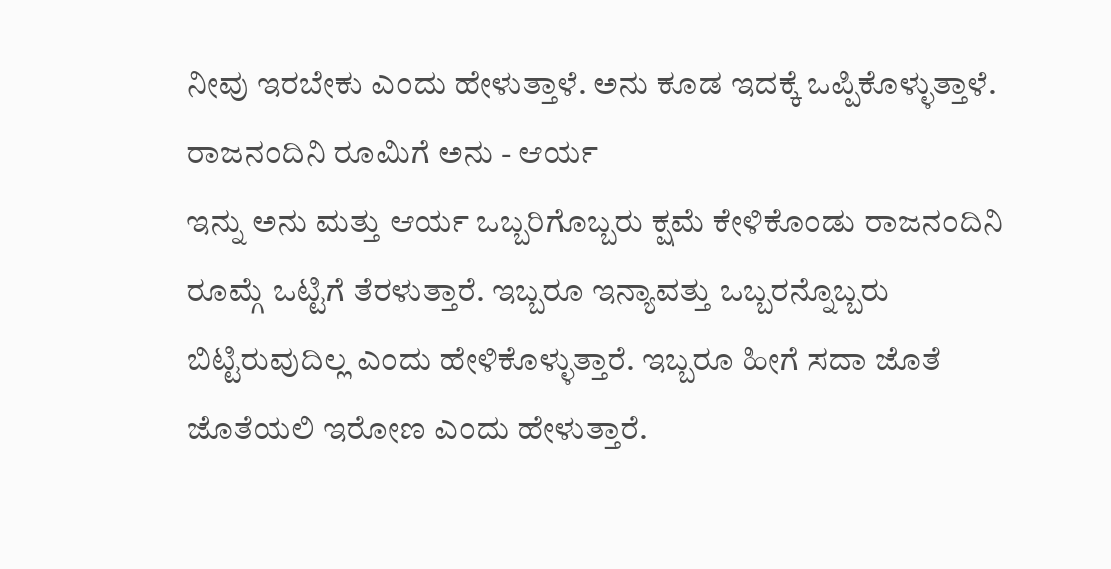ನೀವು ಇರಬೇಕು ಎಂದು ಹೇಳುತ್ತಾಳೆ. ಅನು ಕೂಡ ಇದಕ್ಕೆ ಒಪ್ಪಿಕೊಳ್ಳುತ್ತಾಳೆ.
ರಾಜನಂದಿನಿ ರೂಮಿಗೆ ಅನು - ಆರ್ಯ
ಇನ್ನು ಅನು ಮತ್ತು ಆರ್ಯ ಒಬ್ಬರಿಗೊಬ್ಬರು ಕ್ಷಮೆ ಕೇಳಿಕೊಂಡು ರಾಜನಂದಿನಿ ರೂಮ್ಗೆ ಒಟ್ಟಿಗೆ ತೆರಳುತ್ತಾರೆ. ಇಬ್ಬರೂ ಇನ್ಯಾವತ್ತು ಒಬ್ಬರನ್ನೊಬ್ಬರು ಬಿಟ್ಟಿರುವುದಿಲ್ಲ ಎಂದು ಹೇಳಿಕೊಳ್ಳುತ್ತಾರೆ. ಇಬ್ಬರೂ ಹೀಗೆ ಸದಾ ಜೊತೆ ಜೊತೆಯಲಿ ಇರೋಣ ಎಂದು ಹೇಳುತ್ತಾರೆ.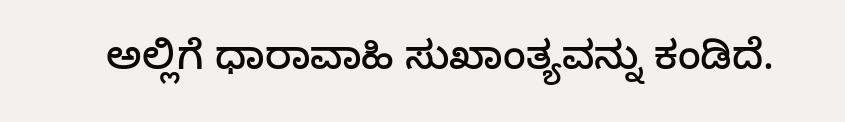ಅಲ್ಲಿಗೆ ಧಾರಾವಾಹಿ ಸುಖಾಂತ್ಯವನ್ನು ಕಂಡಿದೆ.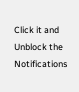Click it and Unblock the Notifications